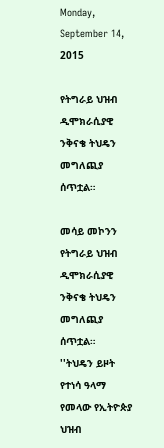Monday, September 14, 2015

የትግራይ ህዝብ ዲሞክራሲያዊ ንቅናቄ ትህዴን መግለጪያ ሰጥቷል።

መሳይ መኮንን
የትግራይ ህዝብ ዲሞክራሲያዊ ንቅናቄ ትህዴን መግለጪያ ሰጥቷል።
''ትህዴን ይዞት የተነሳ ዓላማ የመላው የኢትዮጵያ ህዝብ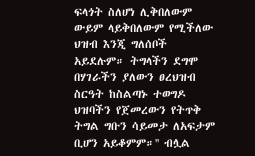ፍላጎት ስለሆነ ሊቅበለውም ውይም ላይቅበለውም የሚችለው ህዝብ እንጂ ግለሰቦች አይደሉም። ትግላችን ደግሞ በሃገራችን ያለውን ፀረህዝብ ስርዓት ከስልጣኑ ተወግዶ ህዝባችን የጀመረውን የትጥቅ ትግል ግቡን ሳይመታ ለአፍታም ቢሆን አይቆምም።'' ብሏል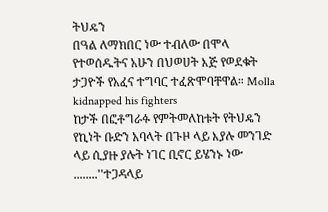ትህዴን
በዓል ለማክበር ነው ተብለው በሞላ የተወሰዱትና አሁን በህወሀት እጅ የወደቁት ታጋዮች የአፈና ተግባር ተፈጽሞባቸዋል። Molla kidnapped his fighters
ከታች በፎቶግራፉ የምትመለከቱት የትህዴን የኪነት ቡድን አባላት በጉዞ ላይ እያሉ መንገድ ላይ ሲያዙ ያሉት ነገር ቢኖር ይሄንኑ ነው ........''ተጋዳላይ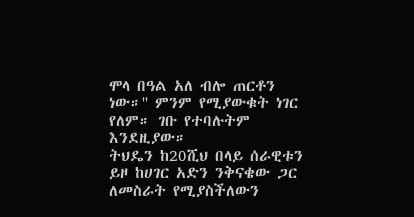ሞላ በዓል አለ ብሎ ጠርቶን ነው።'' ምንም የሚያውቁት ነገር የለም። ገቡ የተባሉትም እንደዚያው።
ትህዴን ከ20ሺህ በላይ ሰራዊቱን ይዞ ከሀገር አድን ንቅናቄው ጋር ለመስራት የሚያስችለውን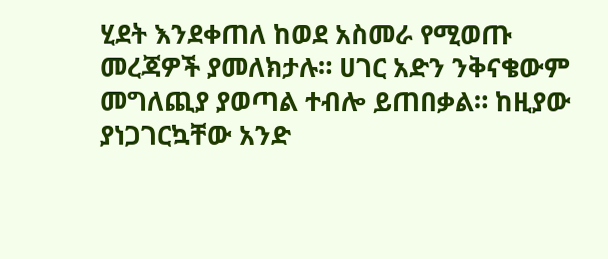ሂደት እንደቀጠለ ከወደ አስመራ የሚወጡ መረጃዎች ያመለክታሉ። ሀገር አድን ንቅናቄውም መግለጪያ ያወጣል ተብሎ ይጠበቃል። ከዚያው ያነጋገርኳቸው አንድ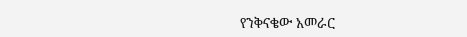የንቅናቄው አመራር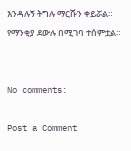እንዳሉኝ ትግሉ ማርሹን ቀይሯል። የማንቂያ ደውሉ በሚገባ ተሰምቷል።


No comments:

Post a Comment